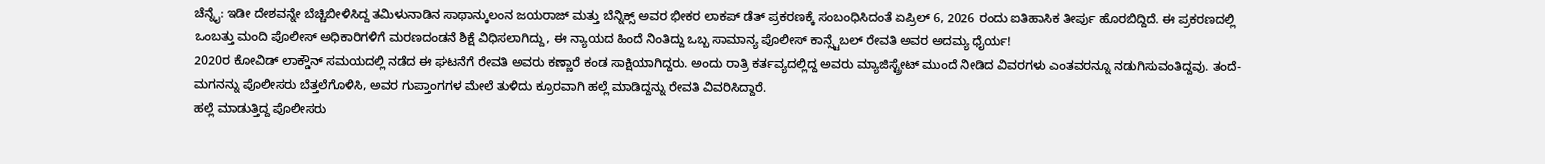ಚೆನ್ನೈ: ಇಡೀ ದೇಶವನ್ನೇ ಬೆಚ್ಚಿಬೀಳಿಸಿದ್ದ ತಮಿಳುನಾಡಿನ ಸಾಥಾನ್ಕುಲಂನ ಜಯರಾಜ್ ಮತ್ತು ಬೆನ್ನಿಕ್ಸ್ ಅವರ ಭೀಕರ ಲಾಕಪ್ ಡೆತ್ ಪ್ರಕರಣಕ್ಕೆ ಸಂಬಂಧಿಸಿದಂತೆ ಏಪ್ರಿಲ್ 6, 2026 ರಂದು ಐತಿಹಾಸಿಕ ತೀರ್ಪು ಹೊರಬಿದ್ದಿದೆ. ಈ ಪ್ರಕರಣದಲ್ಲಿ ಒಂಬತ್ತು ಮಂದಿ ಪೊಲೀಸ್ ಅಧಿಕಾರಿಗಳಿಗೆ ಮರಣದಂಡನೆ ಶಿಕ್ಷೆ ವಿಧಿಸಲಾಗಿದ್ದು, ಈ ನ್ಯಾಯದ ಹಿಂದೆ ನಿಂತಿದ್ದು ಒಬ್ಬ ಸಾಮಾನ್ಯ ಪೊಲೀಸ್ ಕಾನ್ಸ್ಟೆಬಲ್ ರೇವತಿ ಅವರ ಅದಮ್ಯ ಧೈರ್ಯ!
2020ರ ಕೋವಿಡ್ ಲಾಕ್ಡೌನ್ ಸಮಯದಲ್ಲಿ ನಡೆದ ಈ ಘಟನೆಗೆ ರೇವತಿ ಅವರು ಕಣ್ಣಾರೆ ಕಂಡ ಸಾಕ್ಷಿಯಾಗಿದ್ದರು. ಅಂದು ರಾತ್ರಿ ಕರ್ತವ್ಯದಲ್ಲಿದ್ದ ಅವರು ಮ್ಯಾಜಿಸ್ಟ್ರೇಟ್ ಮುಂದೆ ನೀಡಿದ ವಿವರಗಳು ಎಂತವರನ್ನೂ ನಡುಗಿಸುವಂತಿದ್ದವು. ತಂದೆ-ಮಗನನ್ನು ಪೊಲೀಸರು ಬೆತ್ತಲೆಗೊಳಿಸಿ, ಅವರ ಗುಪ್ತಾಂಗಗಳ ಮೇಲೆ ತುಳಿದು ಕ್ರೂರವಾಗಿ ಹಲ್ಲೆ ಮಾಡಿದ್ದನ್ನು ರೇವತಿ ವಿವರಿಸಿದ್ದಾರೆ.
ಹಲ್ಲೆ ಮಾಡುತ್ತಿದ್ದ ಪೊಲೀಸರು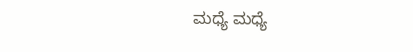ಮಧ್ಯೆ ಮಧ್ಯೆ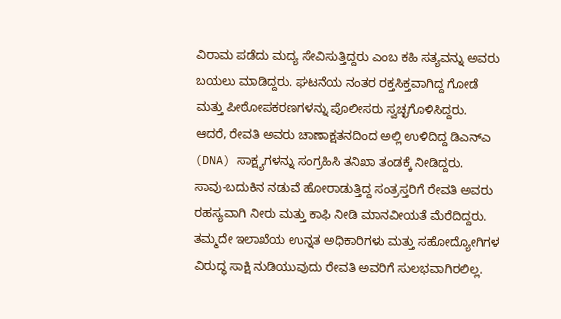ವಿರಾಮ ಪಡೆದು ಮದ್ಯ ಸೇವಿಸುತ್ತಿದ್ದರು ಎಂಬ ಕಹಿ ಸತ್ಯವನ್ನು ಅವರು ಬಯಲು ಮಾಡಿದ್ದರು. ಘಟನೆಯ ನಂತರ ರಕ್ತಸಿಕ್ತವಾಗಿದ್ದ ಗೋಡೆ ಮತ್ತು ಪೀಠೋಪಕರಣಗಳನ್ನು ಪೊಲೀಸರು ಸ್ವಚ್ಛಗೊಳಿಸಿದ್ದರು. ಆದರೆ, ರೇವತಿ ಅವರು ಚಾಣಾಕ್ಷತನದಿಂದ ಅಲ್ಲಿ ಉಳಿದಿದ್ದ ಡಿಎನ್ಎ (DNA) ಸಾಕ್ಷ್ಯಗಳನ್ನು ಸಂಗ್ರಹಿಸಿ ತನಿಖಾ ತಂಡಕ್ಕೆ ನೀಡಿದ್ದರು.
ಸಾವು-ಬದುಕಿನ ನಡುವೆ ಹೋರಾಡುತ್ತಿದ್ದ ಸಂತ್ರಸ್ತರಿಗೆ ರೇವತಿ ಅವರು ರಹಸ್ಯವಾಗಿ ನೀರು ಮತ್ತು ಕಾಫಿ ನೀಡಿ ಮಾನವೀಯತೆ ಮೆರೆದಿದ್ದರು. ತಮ್ಮದೇ ಇಲಾಖೆಯ ಉನ್ನತ ಅಧಿಕಾರಿಗಳು ಮತ್ತು ಸಹೋದ್ಯೋಗಿಗಳ ವಿರುದ್ಧ ಸಾಕ್ಷಿ ನುಡಿಯುವುದು ರೇವತಿ ಅವರಿಗೆ ಸುಲಭವಾಗಿರಲಿಲ್ಲ.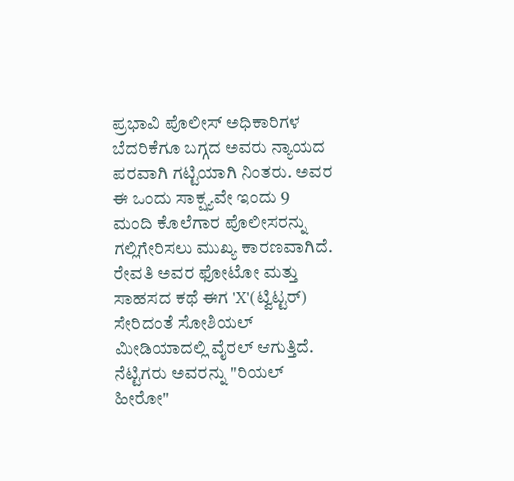ಪ್ರಭಾವಿ ಪೊಲೀಸ್ ಅಧಿಕಾರಿಗಳ ಬೆದರಿಕೆಗೂ ಬಗ್ಗದ ಅವರು ನ್ಯಾಯದ ಪರವಾಗಿ ಗಟ್ಟಿಯಾಗಿ ನಿಂತರು. ಅವರ ಈ ಒಂದು ಸಾಕ್ಷ್ಯವೇ ಇಂದು 9 ಮಂದಿ ಕೊಲೆಗಾರ ಪೊಲೀಸರನ್ನು ಗಲ್ಲಿಗೇರಿಸಲು ಮುಖ್ಯ ಕಾರಣವಾಗಿದೆ.
ರೇವತಿ ಅವರ ಫೋಟೋ ಮತ್ತು ಸಾಹಸದ ಕಥೆ ಈಗ 'X'(ಟ್ವಿಟ್ಟರ್) ಸೇರಿದಂತೆ ಸೋಶಿಯಲ್ ಮೀಡಿಯಾದಲ್ಲಿ ವೈರಲ್ ಆಗುತ್ತಿದೆ. ನೆಟ್ಟಿಗರು ಅವರನ್ನು "ರಿಯಲ್ ಹೀರೋ"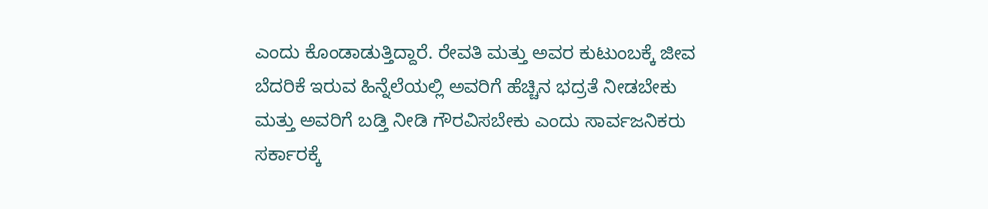ಎಂದು ಕೊಂಡಾಡುತ್ತಿದ್ದಾರೆ. ರೇವತಿ ಮತ್ತು ಅವರ ಕುಟುಂಬಕ್ಕೆ ಜೀವ ಬೆದರಿಕೆ ಇರುವ ಹಿನ್ನೆಲೆಯಲ್ಲಿ ಅವರಿಗೆ ಹೆಚ್ಚಿನ ಭದ್ರತೆ ನೀಡಬೇಕು ಮತ್ತು ಅವರಿಗೆ ಬಡ್ತಿ ನೀಡಿ ಗೌರವಿಸಬೇಕು ಎಂದು ಸಾರ್ವಜನಿಕರು ಸರ್ಕಾರಕ್ಕೆ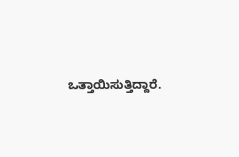ಒತ್ತಾಯಿಸುತ್ತಿದ್ದಾರೆ.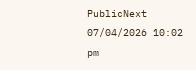PublicNext
07/04/2026 10:02 pm